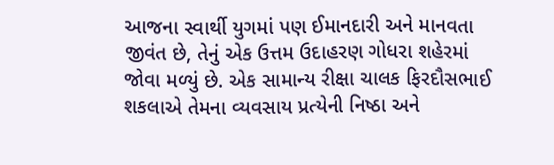આજના સ્વાર્થી યુગમાં પણ ઈમાનદારી અને માનવતા જીવંત છે, તેનું એક ઉત્તમ ઉદાહરણ ગોધરા શહેરમાં જોવા મળ્યું છે. એક સામાન્ય રીક્ષા ચાલક ફિરદૌસભાઈ શકલાએ તેમના વ્યવસાય પ્રત્યેની નિષ્ઠા અને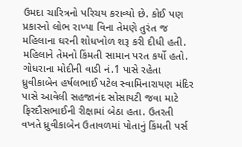ઉમદા ચારિત્રનો પરિચય કરાવ્યો છે. કોઈ પણ પ્રકારનો લોભ રાખ્યા વિના તેમણે તુરંત જ મહિલાના ઘરની શોધખોળ શરૂ કરી દીધી હતી. મહિલાને તેમનો કિંમતી સામાન પરત કર્યો હતો.
ગોધરાના મોદીની વાડી નં.1 પાસે રહેતા ધ્રુવીકાબેન હર્ષલભાઈ પટેલ સ્વામિનારાયણ મંદિર પાસે આવેલી સહજાનંદ સોસાયટી જવા માટે ફિરદૌસભાઈની રીક્ષામાં બેઠા હતા. ઉતરતી વખતે ધ્રુવીકાબેન ઉતાવળમાં પોતાનું કિંમતી પર્સ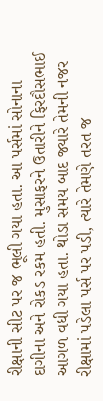રીક્ષાની સીટ પર જ ભૂલી ગયા હતા. આ પર્સમાં સોનાના દાગીના અને રોકડ રકમ હતી. મુસાફરને ઉતારીને ફિરદૌસભાઈ આગળ વધી ગયા હતા. થોડા સમય બાદ જ્યારે તેમની નજર રીક્ષામાં પડેલા પર્સ પર પડી, ત્યારે તેમણે તરત જ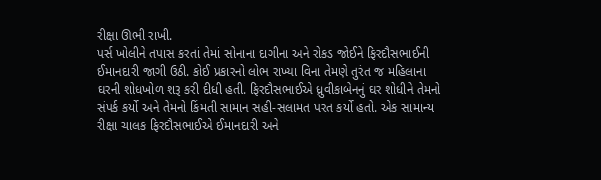રીક્ષા ઊભી રાખી.
પર્સ ખોલીને તપાસ કરતાં તેમાં સોનાના દાગીના અને રોકડ જોઈને ફિરદૌસભાઈની ઈમાનદારી જાગી ઉઠી. કોઈ પ્રકારનો લોભ રાખ્યા વિના તેમણે તુરંત જ મહિલાના ઘરની શોધખોળ શરૂ કરી દીધી હતી. ફિરદૌસભાઈએ ધ્રુવીકાબેનનું ઘર શોધીને તેમનો સંપર્ક કર્યો અને તેમનો કિંમતી સામાન સહી-સલામત પરત કર્યો હતો. એક સામાન્ય રીક્ષા ચાલક ફિરદૌસભાઈએ ઈમાનદારી અને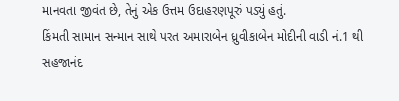માનવતા જીવંત છે, તેનું એક ઉત્તમ ઉદાહરણપૂરું પડ્યું હતું.
કિંમતી સામાન સન્માન સાથે પરત અમારાબેન ધ્રુવીકાબેન મોદીની વાડી નં.1 થી સહજાનંદ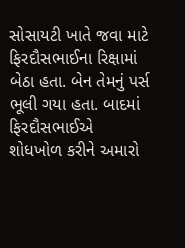સોસાયટી ખાતે જવા માટે ફિરદૌસભાઈના રિક્ષામાં બેઠા હતા. બેન તેમનું પર્સ ભૂલી ગયા હતા. બાદમાં ફિરદૌસભાઈએ શોધખોળ કરીને અમારો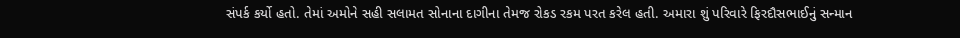સંપર્ક કર્યો હતો. તેમાં અમોને સહી સલામત સોનાના દાગીના તેમજ રોકડ રકમ પરત કરેલ હતી. અમારા શું પરિવારે ફિરદૌસભાઈનું સન્માન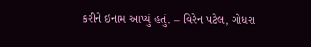કરીને ઇનામ આપ્યું હતું. – વિરેન પટેલ, ગોધરા